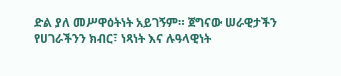ድል ያለ መሥዋዕትነት አይገኝም። ጀግናው ሠራዊታችን የሀገራችንን ክብር፣ ነጻነት እና ሉዓላዊነት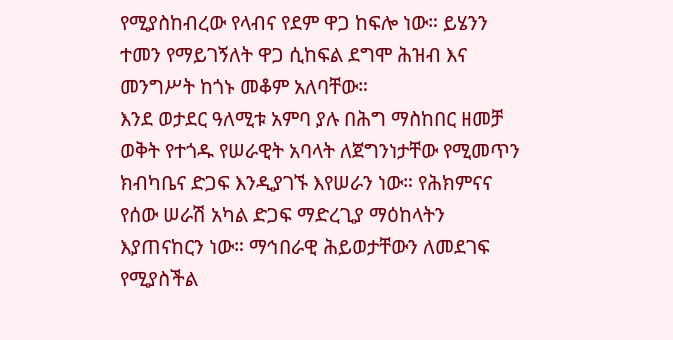የሚያስከብረው የላብና የደም ዋጋ ከፍሎ ነው። ይሄንን ተመን የማይገኝለት ዋጋ ሲከፍል ደግሞ ሕዝብ እና መንግሥት ከጎኑ መቆም አለባቸው።
እንደ ወታደር ዓለሚቱ አምባ ያሉ በሕግ ማስከበር ዘመቻ ወቅት የተጎዱ የሠራዊት አባላት ለጀግንነታቸው የሚመጥን ክብካቤና ድጋፍ እንዲያገኙ እየሠራን ነው። የሕክምናና የሰው ሠራሽ አካል ድጋፍ ማድረጊያ ማዕከላትን እያጠናከርን ነው። ማኅበራዊ ሕይወታቸውን ለመደገፍ የሚያስችል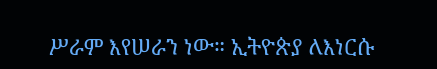ሥራም እየሠራን ነው። ኢትዮጵያ ለእነርሱ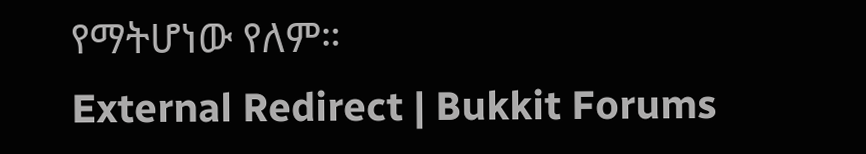የማትሆነው የለም።
External Redirect | Bukkit Forums